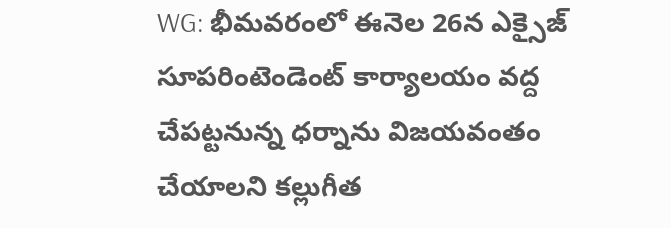WG: భీమవరంలో ఈనెల 26న ఎక్సైజ్ సూపరింటెండెంట్ కార్యాలయం వద్ద చేపట్టనున్న ధర్నాను విజయవంతం చేయాలని కల్లుగీత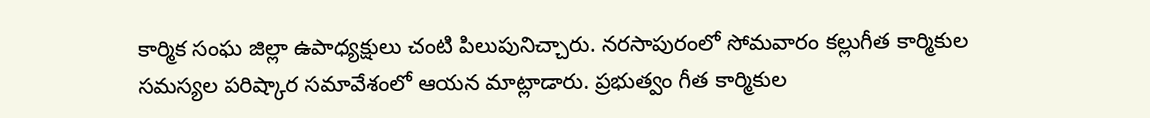కార్మిక సంఘ జిల్లా ఉపాధ్యక్షులు చంటి పిలుపునిచ్చారు. నరసాపురంలో సోమవారం కల్లుగీత కార్మికుల సమస్యల పరిష్కార సమావేశంలో ఆయన మాట్లాడారు. ప్రభుత్వం గీత కార్మికుల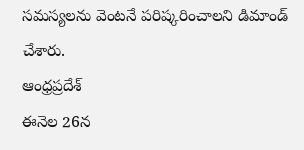సమస్యలను వెంటనే పరిష్కరించాలని డిమాండ్ చేశారు.
ఆంధ్రప్రదేశ్
ఈనెల 26న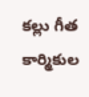కల్లు గీత కార్మికుల